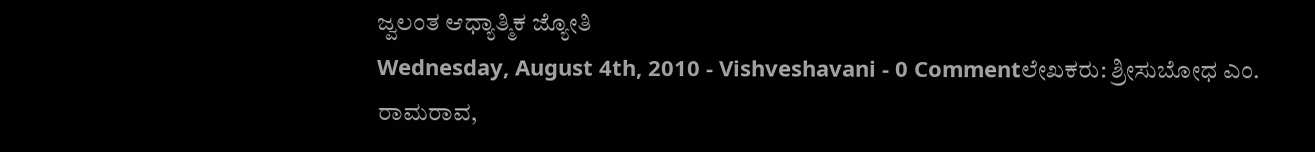ಜ್ವಲಂತ ಆಧ್ಯಾತ್ಮಿಕ ಜ್ಯೋತಿ
Wednesday, August 4th, 2010 - Vishveshavani - 0 Commentಲೇಖಕರು: ಶ್ರೀಸುಬೋಧ ಎಂ. ರಾಮರಾವ,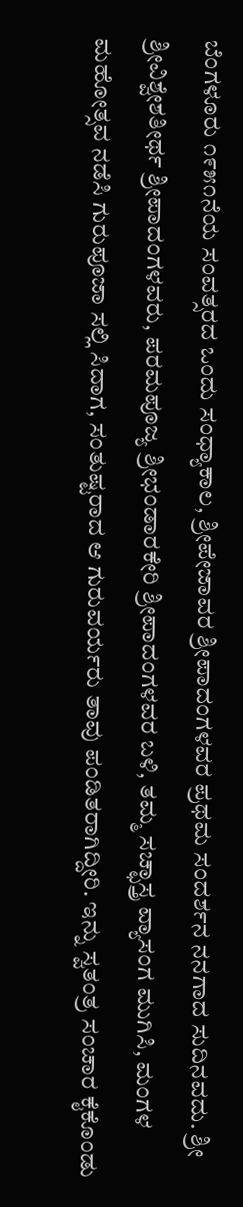ಬೆಂಗಳೂರು ೧೯೫೧ನೆಯ ಸಂವತ್ಸರದ ಒಂದು ಸಂಧ್ಯಾಕಾಲ, ಶ್ರೀಪೇಜಾವರ ಶ್ರೀಪಾದಂಗಳವರ ಪ್ರಥಮ ಸಂದರ್ಶನ ನನಗಾದ ಸುದಿನವದು. ಶ್ರೀ ಶ್ರೀವಿಶ್ವೇಶತೀರ್ಥ ಶ್ರೀಪಾದಂಗಳವರು, ಪರಮಪೂಜ್ಯ ಶ್ರೀಭಂಡಾರಕೇರಿ ಶ್ರೀಪಾದಂಗಳವರ ಬಳಿ, ತಮ್ಮ ಸಚ್ಛಾಸ್ತ್ರ ವ್ಯಾಸಂಗ ಮುಗಿಸಿ, ಮಂಗಳ ಮಹೋತ್ಸವ ನಡೆಸಿ ಗುರುಪೂಜಾ ಸಲ್ಲಿ ಸಿದಾಗ, ಸಂತುಷ್ಟರಾದ ಆ ಗುರುವರ್ಯರು ತಾವು ಪಂಡಿತರಾಗಿದ್ದೀರಿ. ಇನ್ನು ಸ್ವತಂತ್ರ ಸಂಚಾರ ಕೈಕೊಂಡು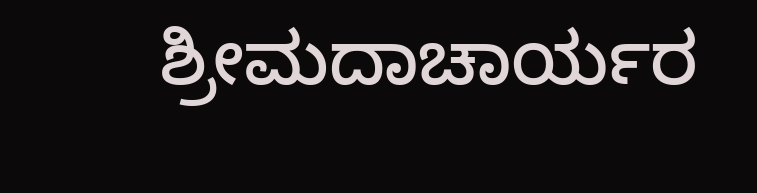ಶ್ರೀಮದಾಚಾರ್ಯರ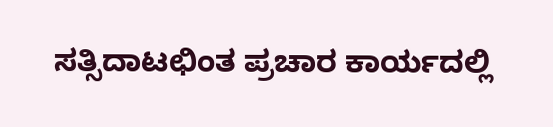ಸತ್ಸಿದಾಟಛಿಂತ ಪ್ರಚಾರ ಕಾರ್ಯದಲ್ಲಿ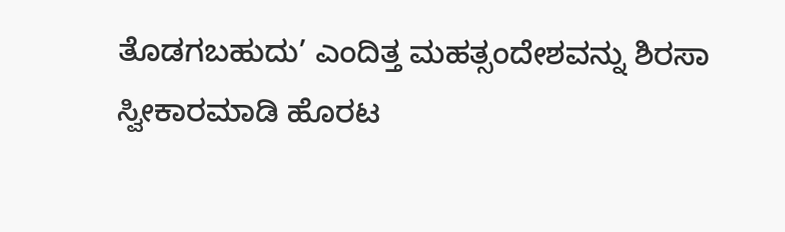ತೊಡಗಬಹುದು’ ಎಂದಿತ್ತ ಮಹತ್ಸಂದೇಶವನ್ನು ಶಿರಸಾ ಸ್ವೀಕಾರಮಾಡಿ ಹೊರಟ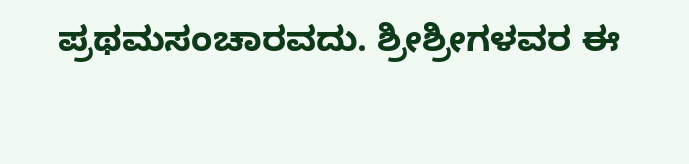ಪ್ರಥಮಸಂಚಾರವದು. ಶ್ರೀಶ್ರೀಗಳವರ ಈ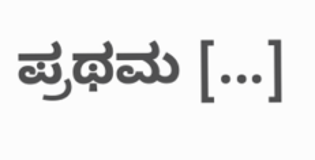ಪ್ರಥಮ [...]